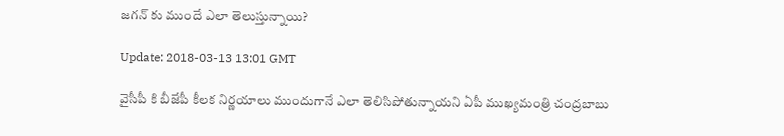జగన్ కు ముందే ఎలా తెలుస్తున్నాయి?

Update: 2018-03-13 13:01 GMT

వైసీపీ కి బీజేపీ కీలక నిర్ణయాలు ముందుగానే ఎలా తెలిసిపోతున్నాయని ఏపీ ముఖ్యమంత్రి చంద్రబాబు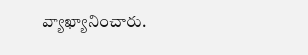వ్యాఖ్యానించారు.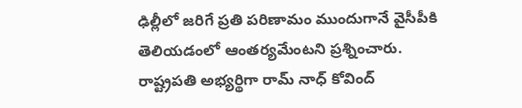ఢిల్లీలో జరిగే ప్రతి పరిణామం ముందుగానే వైసీపీకి తెలియడంలో ఆంతర్యమేంటని ప్రశ్నించారు. రాష్ట్రపతి అభ్యర్థిగా రామ్ నాధ్ కోవింద్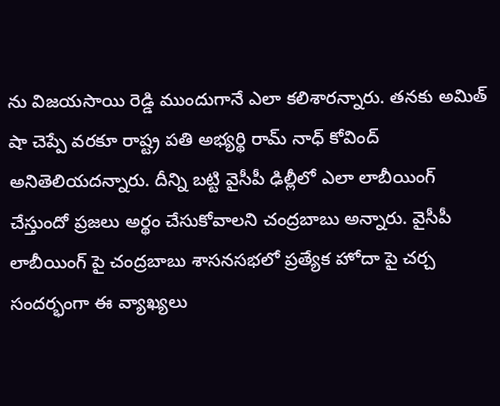ను విజయసాయి రెడ్డి ముందుగానే ఎలా కలిశారన్నారు. తనకు అమిత్ షా చెప్పే వరకూ రాష్ట్ర పతి అభ్యర్థి రామ్ నాధ్ కోవింద్ అనితెలియదన్నారు. దీన్ని బట్టి వైసీపీ ఢిల్లీలో ఎలా లాబీయింగ్ చేస్తుందో ప్రజలు అర్థం చేసుకోవాలని చంద్రబాబు అన్నారు. వైసీపీ లాబీయింగ్ పై చంద్రబాబు శాసనసభలో ప్రత్యేక హోదా పై చర్చ సందర్భంగా ఈ వ్యాఖ్యలు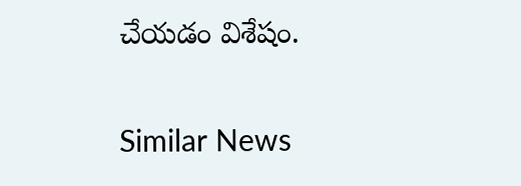చేయడం విశేషం.

Similar News